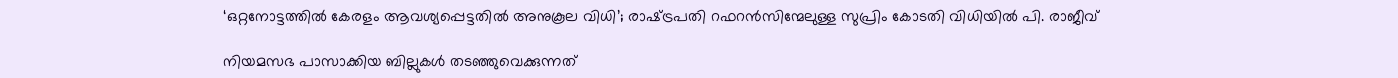‘ഒറ്റനോട്ടത്തിൽ കേരളം ആവശ്യപ്പെട്ടതിൽ അനുകൂല വിധി’; രാഷ്‌ട്രപതി റഫറൻസിന്മേലുള്ള സുപ്രിം കോടതി വിധിയിൽ പി. രാജീവ്

നിയമസഭ പാസാക്കിയ ബില്ലുകൾ തടഞ്ഞുവെക്കുന്നത്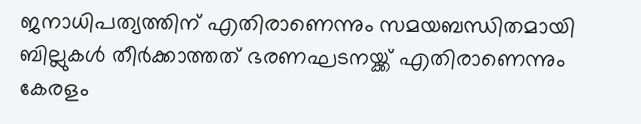ജനാധിപത്യത്തിന് എതിരാണെന്നും സമയബന്ധിതമായി ബില്ലുകൾ തീർക്കാത്തത് ഭരണഘടനയ്ക്ക് എതിരാണെന്നും കേരളം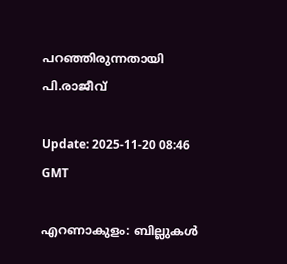പറഞ്ഞിരുന്നതായി പി.രാജീവ്

Update: 2025-11-20 08:46 GMT

എറണാകുളം: ബില്ലുകൾ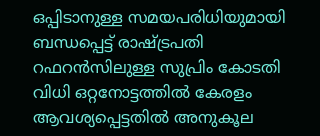ഒപ്പിടാനുള്ള സമയപരിധിയുമായി ബന്ധപ്പെട്ട് രാഷ്‌ട്രപതി റഫറൻസിലുള്ള സുപ്രിം കോടതി വിധി ഒറ്റനോട്ടത്തിൽ കേരളം ആവശ്യപ്പെട്ടതിൽ അനുകൂല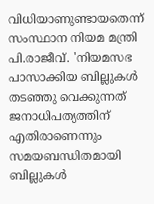വിധിയാണുണ്ടായതെന്ന് സംസ്ഥാന നിയമ മന്ത്രി പി.രാജീവ്. 'നിയമസഭ പാസാക്കിയ ബില്ലുകൾ തടഞ്ഞു വെക്കുന്നത് ജനാധിപത്യത്തിന് എതിരാണെന്നും സമയബന്ധിതമായി ബില്ലുകൾ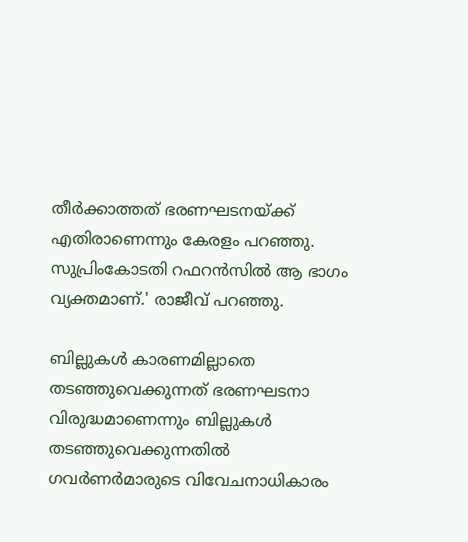തീർക്കാത്തത് ഭരണഘടനയ്ക്ക് എതിരാണെന്നും കേരളം പറഞ്ഞു. സുപ്രിംകോടതി റഫറൻസിൽ ആ ഭാഗം വ്യക്തമാണ്.' രാജീവ് പറഞ്ഞു.

ബില്ലുകൾ കാരണമില്ലാതെ തടഞ്ഞുവെക്കുന്നത് ഭരണഘടനാ വിരുദ്ധമാണെന്നും ബില്ലുകൾ തടഞ്ഞുവെക്കുന്നതിൽ ഗവർണർമാരുടെ വിവേചനാധികാരം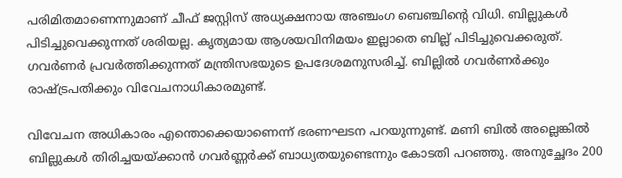പരിമിതമാണെന്നുമാണ് ചീഫ് ജസ്റ്റിസ് അധ്യക്ഷനായ അഞ്ചംഗ ബെഞ്ചിൻ്റെ വിധി. ബില്ലുകൾ പിടിച്ചുവെക്കുന്നത് ശരിയല്ല. കൃത്യമായ ആശയവിനിമയം ഇല്ലാതെ ബില്ല് പിടിച്ചുവെക്കരുത്. ഗവർണർ പ്രവർത്തിക്കുന്നത് മന്ത്രിസഭയുടെ ഉപദേശമനുസരിച്ച്. ബില്ലിൽ ഗവർണർക്കും രാഷ്ട്രപതിക്കും വിവേചനാധികാരമുണ്ട്.

വിവേചന അധികാരം എന്തൊക്കെയാണെന്ന് ഭരണഘടന പറയുന്നുണ്ട്. മണി ബിൽ അല്ലെങ്കിൽ ബില്ലുകൾ തിരിച്ചയയ്ക്കാൻ ഗവർണ്ണർക്ക് ബാധ്യതയുണ്ടെന്നും കോടതി പറഞ്ഞു. അനുച്ഛേദം 200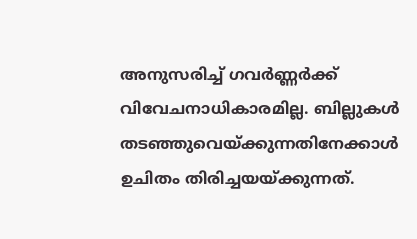അനുസരിച്ച് ഗവർണ്ണർക്ക് വിവേചനാധികാരമില്ല. ബില്ലുകൾ തടഞ്ഞുവെയ്ക്കുന്നതിനേക്കാൾ ഉചിതം തിരിച്ചയയ്ക്കുന്നത്.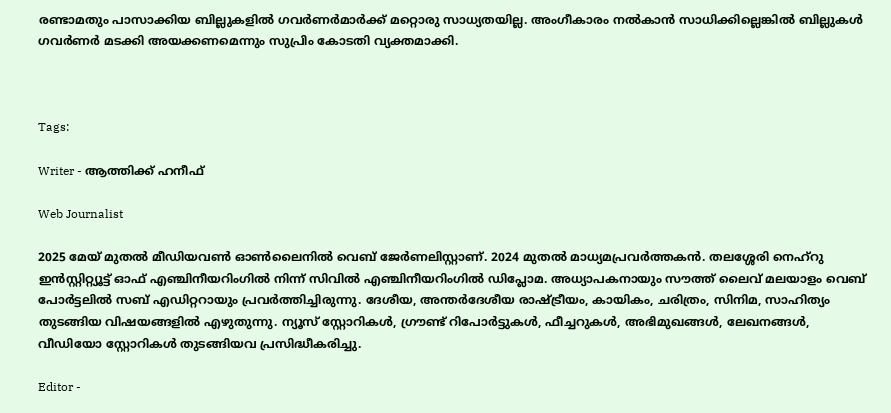രണ്ടാമതും പാസാക്കിയ ബില്ലുകളിൽ ഗവർണർമാർക്ക് മറ്റൊരു സാധ്യതയില്ല. അംഗീകാരം നൽകാൻ സാധിക്കില്ലെങ്കിൽ ബില്ലുകൾ ഗവർണർ മടക്കി അയക്കണമെന്നും സുപ്രിം കോടതി വ്യക്തമാക്കി.



Tags:

Writer - ആത്തിക്ക് ഹനീഫ്

Web Journalist

2025 മേയ് മുതൽ മീഡിയവൺ ഓൺലൈനിൽ വെബ് ജേർണലിസ്റ്റാണ്. 2024 മുതൽ മാധ്യമപ്രവർത്തകൻ. തലശ്ശേരി നെഹ്‌റു ഇൻസ്റ്റിറ്റ്യൂട്ട് ഓഫ് എഞ്ചിനീയറിംഗിൽ നിന്ന് സിവിൽ എഞ്ചിനീയറിംഗിൽ ഡിപ്ലോമ. അധ്യാപകനായും സൗത്ത് ലൈവ് മലയാളം വെബ് പോർട്ടലിൽ സബ് എഡിറ്ററായും പ്രവർത്തിച്ചിരുന്നു. ദേശീയ, അന്തർദേശീയ രാഷ്ട്രീയം, കായികം, ചരിത്രം, സിനിമ, സാഹിത്യം തുടങ്ങിയ വിഷയങ്ങളിൽ എഴുതുന്നു. ന്യൂസ് സ്റ്റോറികൾ, ഗ്രൗണ്ട് റിപോർട്ടുകൾ, ഫീച്ചറുകൾ, അഭിമുഖങ്ങൾ, ലേഖനങ്ങൾ, വീഡിയോ സ്റ്റോറികൾ തുടങ്ങിയവ പ്രസിദ്ധീകരിച്ചു.

Editor -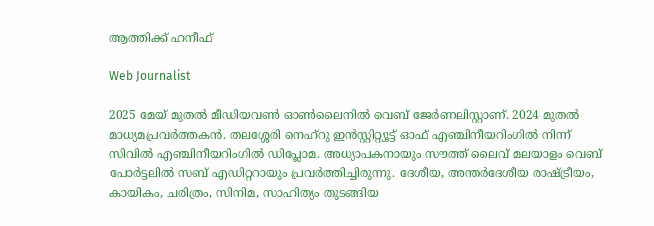ആത്തിക്ക് ഹനീഫ്

Web Journalist

2025 മേയ് മുതൽ മീഡിയവൺ ഓൺലൈനിൽ വെബ് ജേർണലിസ്റ്റാണ്. 2024 മുതൽ മാധ്യമപ്രവർത്തകൻ. തലശ്ശേരി നെഹ്‌റു ഇൻസ്റ്റിറ്റ്യൂട്ട് ഓഫ് എഞ്ചിനീയറിംഗിൽ നിന്ന് സിവിൽ എഞ്ചിനീയറിംഗിൽ ഡിപ്ലോമ. അധ്യാപകനായും സൗത്ത് ലൈവ് മലയാളം വെബ് പോർട്ടലിൽ സബ് എഡിറ്ററായും പ്രവർത്തിച്ചിരുന്നു. ദേശീയ, അന്തർദേശീയ രാഷ്ട്രീയം, കായികം, ചരിത്രം, സിനിമ, സാഹിത്യം തുടങ്ങിയ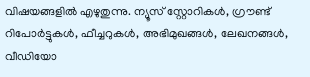വിഷയങ്ങളിൽ എഴുതുന്നു. ന്യൂസ് സ്റ്റോറികൾ, ഗ്രൗണ്ട് റിപോർട്ടുകൾ, ഫീച്ചറുകൾ, അഭിമുഖങ്ങൾ, ലേഖനങ്ങൾ, വീഡിയോ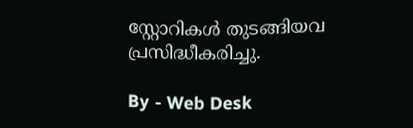സ്റ്റോറികൾ തുടങ്ങിയവ പ്രസിദ്ധീകരിച്ചു.

By - Web Desk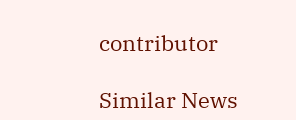contributor

Similar News